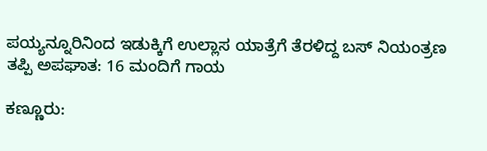ಪಯ್ಯನ್ನೂರಿನಿಂದ ಇಡುಕ್ಕಿಗೆ ಉಲ್ಲಾಸ ಯಾತ್ರೆಗೆ ತೆರಳಿದ್ದ ಬಸ್ ನಿಯಂತ್ರಣ ತಪ್ಪಿ ಅಪಘಾತ: 16 ಮಂದಿಗೆ ಗಾಯ

ಕಣ್ಣೂರು: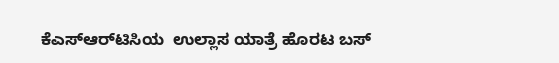ಕೆಎಸ್‌ಆರ್‌ಟಿಸಿಯ  ಉಲ್ಲಾಸ ಯಾತ್ರೆ ಹೊರಟ ಬಸ್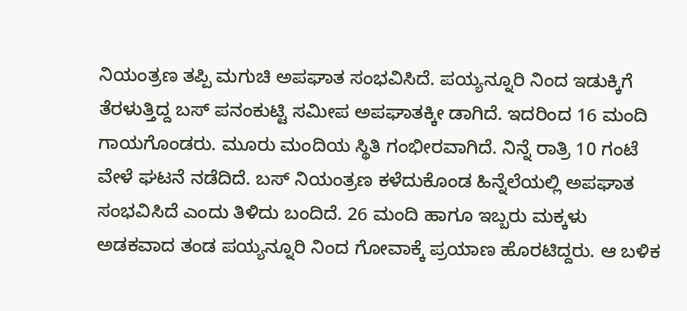ನಿಯಂತ್ರಣ ತಪ್ಪಿ ಮಗುಚಿ ಅಪಘಾತ ಸಂಭವಿಸಿದೆ. ಪಯ್ಯನ್ನೂರಿ ನಿಂದ ಇಡುಕ್ಕಿಗೆ ತೆರಳುತ್ತಿದ್ದ ಬಸ್ ಪನಂಕುಟ್ಟಿ ಸಮೀಪ ಅಪಘಾತಕ್ಕೀ ಡಾಗಿದೆ. ಇದರಿಂದ 16 ಮಂದಿ ಗಾಯಗೊಂಡರು. ಮೂರು ಮಂದಿಯ ಸ್ಥಿತಿ ಗಂಭೀರವಾಗಿದೆ. ನಿನ್ನೆ ರಾತ್ರಿ 10 ಗಂಟೆ ವೇಳೆ ಘಟನೆ ನಡೆದಿದೆ. ಬಸ್ ನಿಯಂತ್ರಣ ಕಳೆದುಕೊಂಡ ಹಿನ್ನೆಲೆಯಲ್ಲಿ ಅಪಘಾತ ಸಂಭವಿಸಿದೆ ಎಂದು ತಿಳಿದು ಬಂದಿದೆ. 26 ಮಂದಿ ಹಾಗೂ ಇಬ್ಬರು ಮಕ್ಕಳು ಅಡಕವಾದ ತಂಡ ಪಯ್ಯನ್ನೂರಿ ನಿಂದ ಗೋವಾಕ್ಕೆ ಪ್ರಯಾಣ ಹೊರಟಿದ್ದರು. ಆ ಬಳಿಕ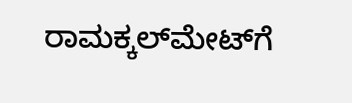ರಾಮಕ್ಕಲ್‌ಮೇಟ್‌ಗೆ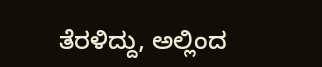ತೆರಳಿದ್ದು, ಅಲ್ಲಿಂದ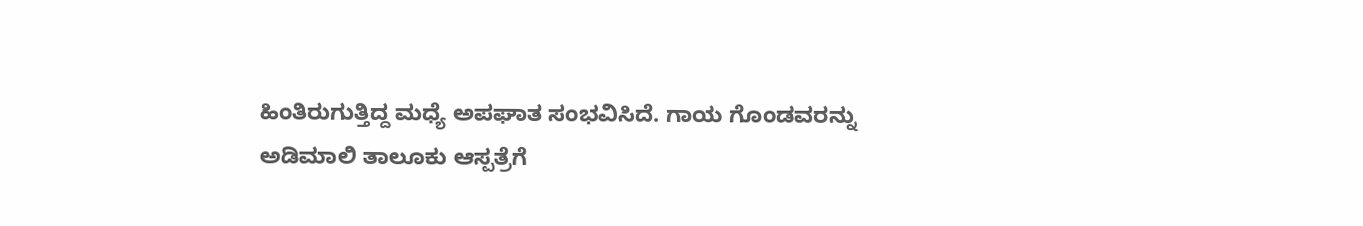ಹಿಂತಿರುಗುತ್ತಿದ್ದ ಮಧ್ಯೆ ಅಪಘಾತ ಸಂಭವಿಸಿದೆ. ಗಾಯ ಗೊಂಡವರನ್ನು ಅಡಿಮಾಲಿ ತಾಲೂಕು ಆಸ್ಪತ್ರೆಗೆ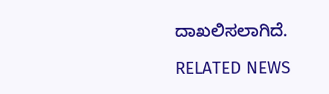ದಾಖಲಿಸಲಾಗಿದೆ.

RELATED NEWS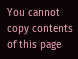You cannot copy contents of this page